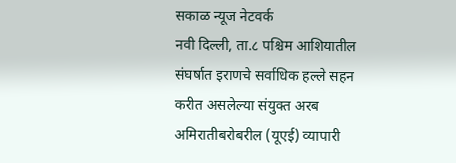सकाळ न्यूज नेटवर्क
नवी दिल्ली, ता.८ पश्चिम आशियातील संघर्षात इराणचे सर्वाधिक हल्ले सहन करीत असलेल्या संयुक्त अरब अमिरातीबरोबरील (यूएई) व्यापारी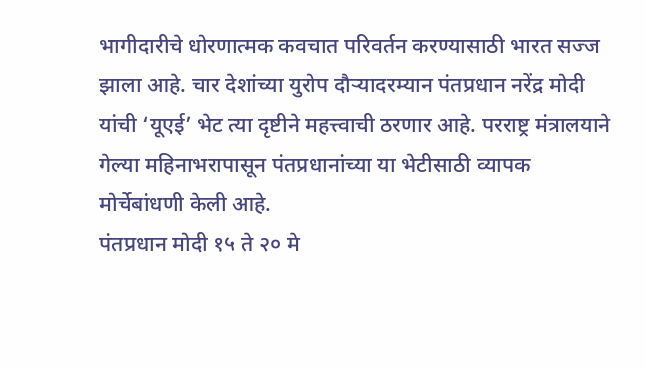भागीदारीचे धोरणात्मक कवचात परिवर्तन करण्यासाठी भारत सज्ज झाला आहे. चार देशांच्या युरोप दौऱ्यादरम्यान पंतप्रधान नरेंद्र मोदी यांची ‘यूएई’ भेट त्या दृष्टीने महत्त्वाची ठरणार आहे. परराष्ट्र मंत्रालयाने गेल्या महिनाभरापासून पंतप्रधानांच्या या भेटीसाठी व्यापक मोर्चेबांधणी केली आहे.
पंतप्रधान मोदी १५ ते २० मे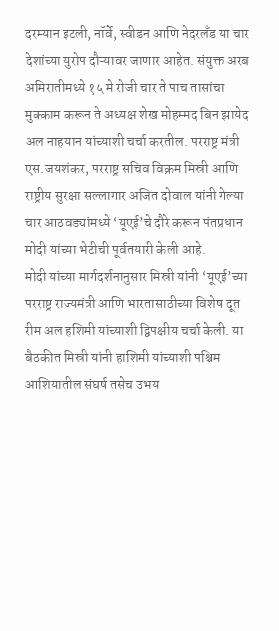दरम्यान इटली, नॉर्वे, स्वीडन आणि नेदरलँड या चार देशांच्या युरोप दौऱ्यावर जाणार आहेत. संयुक्त अरब अमिरातीमध्ये १५ मे रोजी चार ते पाच तासांचा मुक्काम करून ते अध्यक्ष शेख मोहम्मद बिन झायेद अल नाहयान यांच्याशी चर्चा करतील. परराष्ट्र मंत्री एस.जयशंकर, परराष्ट्र सचिव विक्रम मिस्री आणि राष्ट्रीय सुरक्षा सल्लागार अजित दोवाल यांनी गेल्या चार आठवड्यांमध्ये ‘यूएई’चे दौरे करून पंतप्रधान मोदी यांच्या भेटीची पूर्वतयारी केली आहे.
मोदी यांच्या मार्गदर्शनानुसार मिस्री यांनी ‘यूएई’च्या परराष्ट्र राज्यमंत्री आणि भारतासाठीच्या विशेष दूत रीम अल हशिमी यांच्याशी द्विपक्षीय चर्चा केली. या बैठकीत मिस्री यांनी हाशिमी यांच्याशी पश्चिम आशियातील संघर्ष तसेच उभय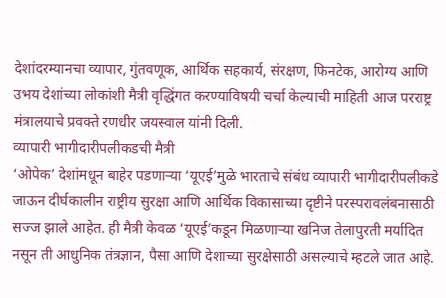देशांदरम्यानचा व्यापार, गुंतवणूक, आर्थिक सहकार्य, संरक्षण, फिनटेक, आरोग्य आणि उभय देशांच्या लोकांशी मैत्री वृद्धिंगत करण्याविषयी चर्चा केल्याची माहिती आज परराष्ट्र मंत्रालयाचे प्रवक्ते रणधीर जयस्वाल यांनी दिली.
व्यापारी भागीदारीपलीकडची मैत्री
‘ओपेक’ देशांमधून बाहेर पडणाऱ्या ‘यूएई’मुळे भारताचे संबंध व्यापारी भागीदारीपलीकडे जाऊन दीर्घकालीन राष्ट्रीय सुरक्षा आणि आर्थिक विकासाच्या दृष्टीने परस्परावलंबनासाठी सज्ज झाले आहेत. ही मैत्री केवळ ‘यूएई’कडून मिळणाऱ्या खनिज तेलापुरती मर्यादित नसून ती आधुनिक तंत्रज्ञान, पैसा आणि देशाच्या सुरक्षेसाठी असल्याचे म्हटले जात आहे.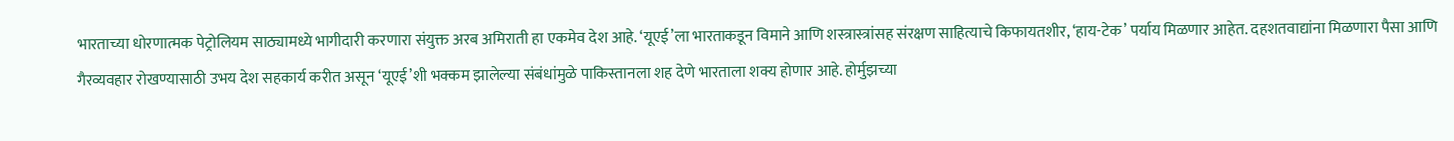भारताच्या धोरणात्मक पेट्रोलियम साठ्यामध्ये भागीदारी करणारा संयुक्त अरब अमिराती हा एकमेव देश आहे. ‘यूएई’ला भारताकडून विमाने आणि शस्त्रास्त्रांसह संरक्षण साहित्याचे किफायतशीर, ‘हाय-टेक’ पर्याय मिळणार आहेत. दहशतवाद्यांना मिळणारा पैसा आणि गैरव्यवहार रोखण्यासाठी उभय देश सहकार्य करीत असून ‘यूएई’शी भक्कम झालेल्या संबंधांमुळे पाकिस्तानला शह देणे भारताला शक्य होणार आहे. होर्मुझच्या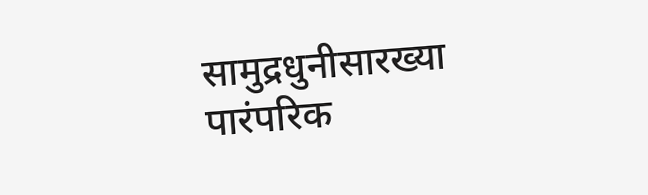सामुद्रधुनीसारख्या पारंपरिक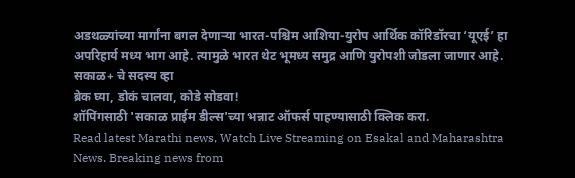अडथळ्यांच्या मार्गांना बगल देणाऱ्या भारत-पश्चिम आशिया-युरोप आर्थिक कॉरिडॉरचा ‘यूएई’ हा अपरिहार्य मध्य भाग आहे. त्यामुळे भारत थेट भूमध्य समुद्र आणि युरोपशी जोडला जाणार आहे.
सकाळ+ चे सदस्य व्हा
ब्रेक घ्या, डोकं चालवा, कोडे सोडवा!
शॉपिंगसाठी 'सकाळ प्राईम डील्स'च्या भन्नाट ऑफर्स पाहण्यासाठी क्लिक करा.
Read latest Marathi news, Watch Live Streaming on Esakal and Maharashtra News. Breaking news from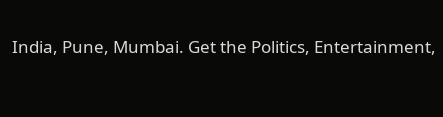India, Pune, Mumbai. Get the Politics, Entertainment,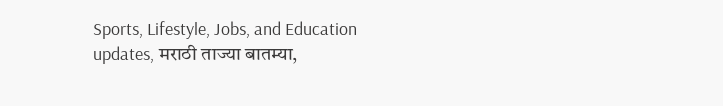Sports, Lifestyle, Jobs, and Education updates, मराठी ताज्या बातम्या,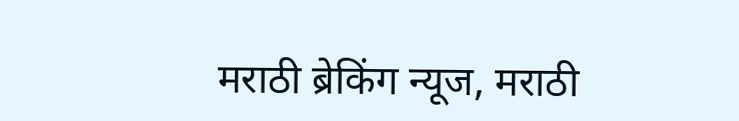मराठी ब्रेकिंग न्यूज, मराठी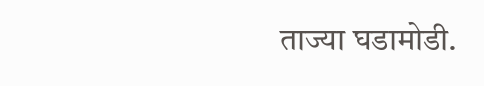ताज्या घडामोडी.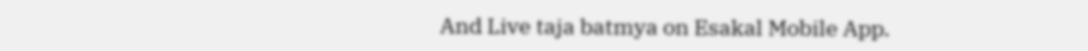And Live taja batmya on Esakal Mobile App.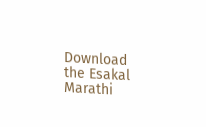Download the Esakal Marathi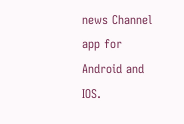news Channel app for Android and IOS.